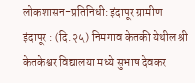लोकशासन-प्रतिनिधी: इंदापूर ग्रामीण
इंदापूर : (दि.२५) निमगाव केतकी येथील श्री केतकेश्वर विद्यालया मध्ये सुभाष देवकर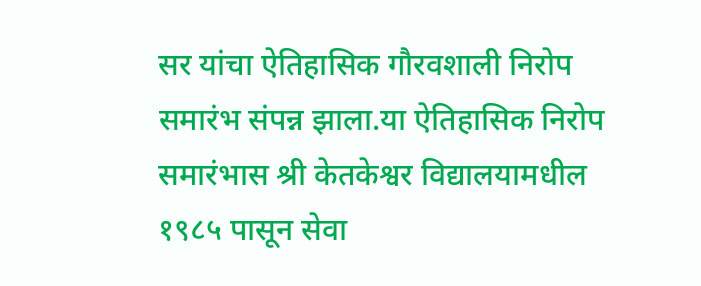सर यांचा ऐतिहासिक गौरवशाली निरोप समारंभ संपन्न झाला.या ऐतिहासिक निरोप समारंभास श्री केतकेश्वर विद्यालयामधील १९८५ पासून सेवा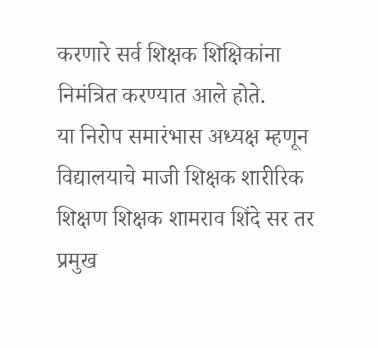करणारे सर्व शिक्षक शिक्षिकांना निमंत्रित करण्यात आले होते.
या निरोप समारंभास अध्यक्ष म्हणून विद्यालयाचे माजी शिक्षक शारीरिक शिक्षण शिक्षक शामराव शिंदे सर तर प्रमुख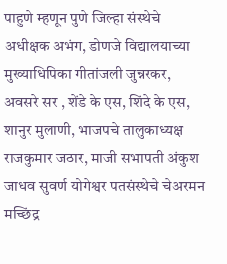पाहुणे म्हणून पुणे जिल्हा संस्थेचे अधीक्षक अभंग, डोणजे विद्यालयाच्या मुख्याधिपिका गीतांजली जुन्नरकर, अवसरे सर , शेंडे के एस, शिंदे के एस, शानुर मुलाणी, भाजपचे तालुकाध्यक्ष राजकुमार जठार, माजी सभापती अंकुश जाधव सुवर्ण योगेश्वर पतसंस्थेचे चेअरमन मच्छिंद्र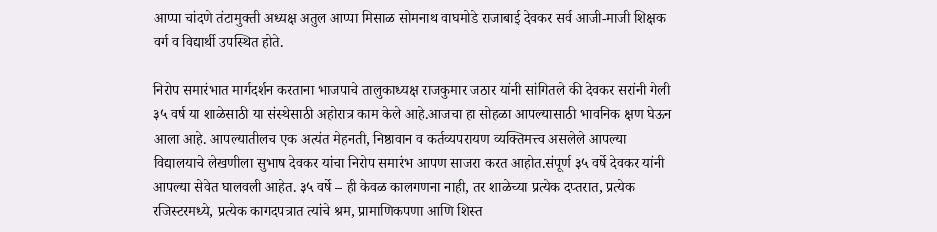आप्पा चांदणे तंटामुक्ती अध्यक्ष अतुल आप्पा मिसाळ सोमनाथ वाघमोडे राजाबाई देवकर सर्व आजी-माजी शिक्षक वर्ग व विद्यार्थी उपस्थित होते.

निरोप समारंभात मार्गदर्शन करताना भाजपाचे तालुकाध्यक्ष राजकुमार जठार यांनी सांगितले की देवकर सरांनी गेली ३५ वर्ष या शाळेसाठी या संस्थेसाठी अहोरात्र काम केले आहे.आजचा हा सोहळा आपल्यासाठी भावनिक क्षण घेऊन आला आहे. आपल्यातीलच एक अत्यंत मेहनती, निष्ठावान व कर्तव्यपरायण व्यक्तिमत्त्व असलेले आपल्या विद्यालयाचे लेखणीला सुभाष देवकर यांचा निरोप समारंभ आपण साजरा करत आहोत.संपूर्ण ३५ वर्षे देवकर यांनी आपल्या सेवेत घालवली आहेत. ३५ वर्षे – ही केवळ कालगणना नाही, तर शाळेच्या प्रत्येक दप्तरात, प्रत्येक रजिस्टरमध्ये, प्रत्येक कागदपत्रात त्यांचे श्रम, प्रामाणिकपणा आणि शिस्त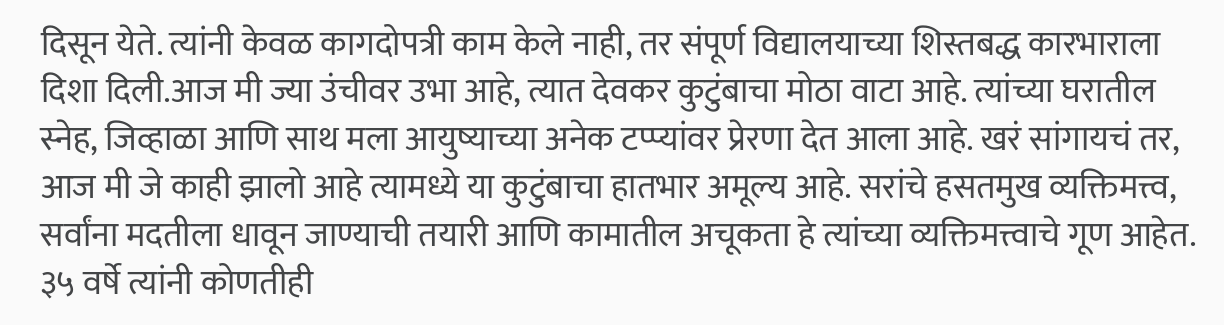दिसून येते. त्यांनी केवळ कागदोपत्री काम केले नाही, तर संपूर्ण विद्यालयाच्या शिस्तबद्ध कारभाराला दिशा दिली.आज मी ज्या उंचीवर उभा आहे, त्यात देवकर कुटुंबाचा मोठा वाटा आहे. त्यांच्या घरातील स्नेह, जिव्हाळा आणि साथ मला आयुष्याच्या अनेक टप्प्यांवर प्रेरणा देत आला आहे. खरं सांगायचं तर, आज मी जे काही झालो आहे त्यामध्ये या कुटुंबाचा हातभार अमूल्य आहे. सरांचे हसतमुख व्यक्तिमत्त्व, सर्वांना मदतीला धावून जाण्याची तयारी आणि कामातील अचूकता हे त्यांच्या व्यक्तिमत्त्वाचे गूण आहेत. ३५ वर्षे त्यांनी कोणतीही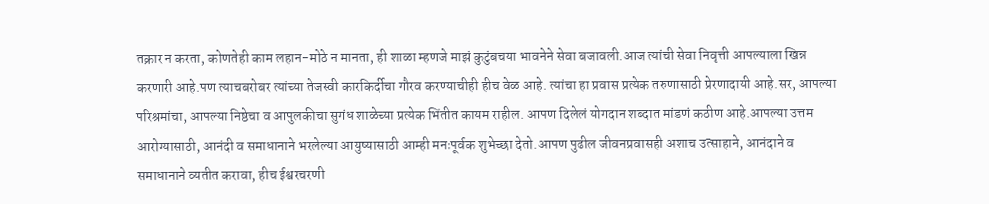तक्रार न करता, कोणतेही काम लहान-मोठे न मानता, ही शाळा म्हणजे माझं कुटुंबचया भावनेने सेवा बजावली.आज त्यांची सेवा निवृत्ती आपल्याला खिन्न करणारी आहे.पण त्याचबरोबर त्यांच्या तेजस्वी कारकिर्दीचा गौरव करण्याचीही हीच वेळ आहे. त्यांचा हा प्रवास प्रत्येक तरुणासाठी प्रेरणादायी आहे.सर, आपल्या परिश्रमांचा, आपल्या निष्ठेचा व आपुलकीचा सुगंध शाळेच्या प्रत्येक भिंतीत कायम राहील. आपण दिलेलं योगदान शब्दात मांडणं कठीण आहे.आपल्या उत्तम आरोग्यासाठी, आनंदी व समाधानाने भरलेल्या आयुष्यासाठी आम्ही मनःपूर्वक शुभेच्छा देतो.आपण पुढील जीवनप्रवासही अशाच उत्साहाने, आनंदाने व समाधानाने व्यतीत करावा, हीच ईश्वरचरणी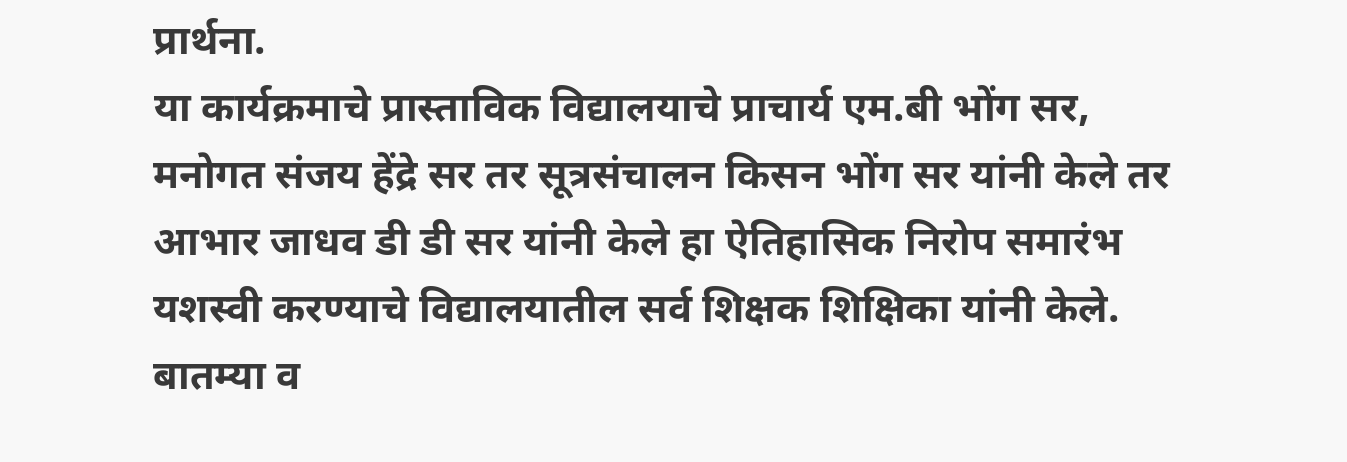प्रार्थना.
या कार्यक्रमाचे प्रास्ताविक विद्यालयाचे प्राचार्य एम.बी भोंग सर, मनोगत संजय हेंद्रे सर तर सूत्रसंचालन किसन भोंग सर यांनी केले तर आभार जाधव डी डी सर यांनी केले हा ऐतिहासिक निरोप समारंभ यशस्वी करण्याचे विद्यालयातील सर्व शिक्षक शिक्षिका यांनी केले.
बातम्या व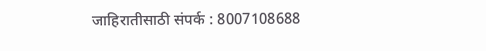जाहिरातीसाठी संपर्क : 8007108688